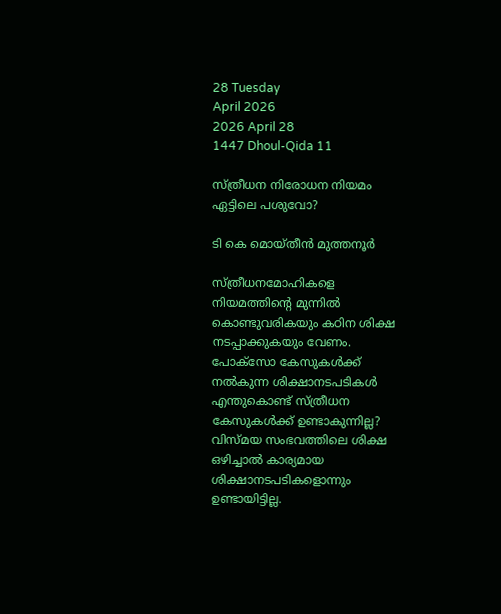28 Tuesday
April 2026
2026 April 28
1447 Dhoul-Qida 11

സ്ത്രീധന നിരോധന നിയമം ഏട്ടിലെ പശുവോ?

ടി കെ മൊയ്തീന്‍ മുത്തനൂര്‍

സ്ത്രീധനമോഹികളെ നിയമത്തിന്റെ മുന്നില്‍ കൊണ്ടുവരികയും കഠിന ശിക്ഷ നടപ്പാക്കുകയും വേണം. പോക്‌സോ കേസുകള്‍ക്ക് നല്‍കുന്ന ശിക്ഷാനടപടികള്‍ എന്തുകൊണ്ട് സ്ത്രീധന കേസുകള്‍ക്ക് ഉണ്ടാകുന്നില്ല? വിസ്മയ സംഭവത്തിലെ ശിക്ഷ ഒഴിച്ചാല്‍ കാര്യമായ ശിക്ഷാനടപടികളൊന്നും ഉണ്ടായിട്ടില്ല.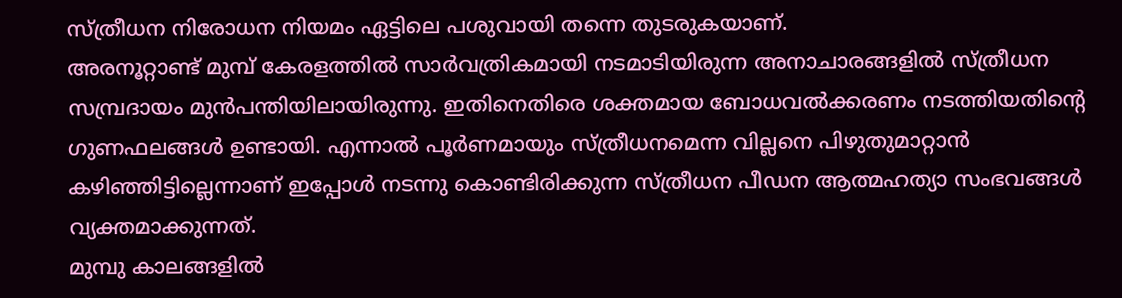സ്ത്രീധന നിരോധന നിയമം ഏട്ടിലെ പശുവായി തന്നെ തുടരുകയാണ്.
അരനൂറ്റാണ്ട് മുമ്പ് കേരളത്തില്‍ സാര്‍വത്രികമായി നടമാടിയിരുന്ന അനാചാരങ്ങളില്‍ സ്ത്രീധന സമ്പ്രദായം മുന്‍പന്തിയിലായിരുന്നു. ഇതിനെതിരെ ശക്തമായ ബോധവല്‍ക്കരണം നടത്തിയതിന്റെ ഗുണഫലങ്ങള്‍ ഉണ്ടായി. എന്നാല്‍ പൂര്‍ണമായും സ്ത്രീധനമെന്ന വില്ലനെ പിഴുതുമാറ്റാന്‍ കഴിഞ്ഞിട്ടില്ലെന്നാണ് ഇപ്പോള്‍ നടന്നു കൊണ്ടിരിക്കുന്ന സ്ത്രീധന പീഡന ആത്മഹത്യാ സംഭവങ്ങള്‍ വ്യക്തമാക്കുന്നത്.
മുമ്പു കാലങ്ങളില്‍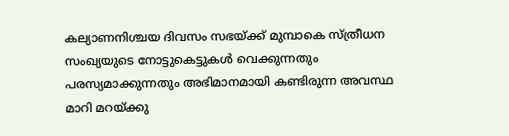കല്യാണനിശ്ചയ ദിവസം സഭയ്ക്ക് മുമ്പാകെ സ്ത്രീധന സംഖ്യയുടെ നോട്ടുകെട്ടുകള്‍ വെക്കുന്നതും പരസ്യമാക്കുന്നതും അഭിമാനമായി കണ്ടിരുന്ന അവസ്ഥ മാറി മറയ്ക്കു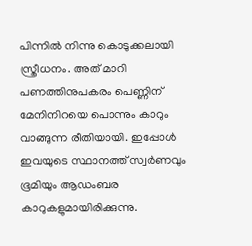പിന്നില്‍ നിന്നു കൊടുക്കലായി സ്ത്രീധനം. അത് മാറി പണത്തിനുപകരം പെണ്ണിന് മേനിനിറയെ പൊന്നും കാറും വാങ്ങുന്ന രീതിയായി. ഇപ്പോള്‍ ഇവയുടെ സ്ഥാനത്ത് സ്വര്‍ണവും ഭൂമിയും ആഡംബര കാറുകളുമായിരിക്കുന്നു.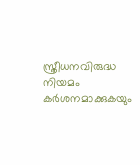സ്ത്രീധനവിരുദ്ധ നിയമം കര്‍ശനമാക്കുകയും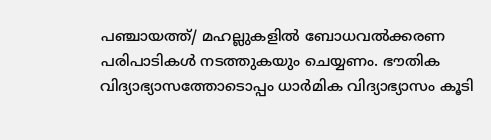പഞ്ചായത്ത്/ മഹല്ലുകളില്‍ ബോധവല്‍ക്കരണ പരിപാടികള്‍ നടത്തുകയും ചെയ്യണം. ഭൗതിക വിദ്യാഭ്യാസത്തോടൊപ്പം ധാര്‍മിക വിദ്യാഭ്യാസം കൂടി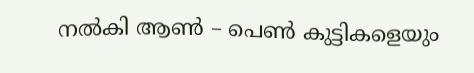നല്‍കി ആണ്‍ – പെണ്‍ കുട്ടികളെയും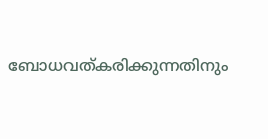ബോധവത്കരിക്കുന്നതിനും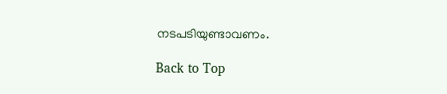നടപടിയുണ്ടാവണം.

Back to Top